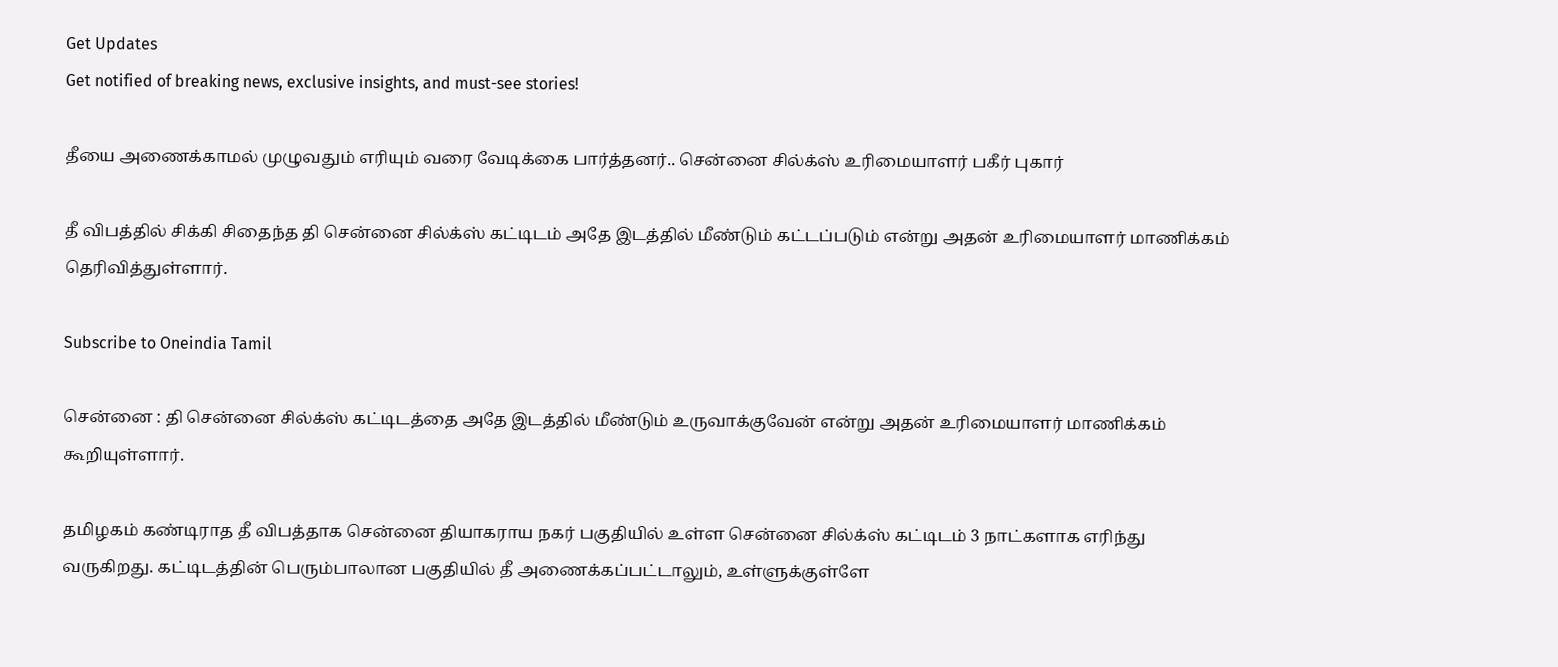Get Updates
Get notified of breaking news, exclusive insights, and must-see stories!

தீயை அணைக்காமல் முழுவதும் எரியும் வரை வேடிக்கை பார்த்தனர்.. சென்னை சில்க்ஸ் உரிமையாளர் பகீர் புகார்

தீ விபத்தில் சிக்கி சிதைந்த தி சென்னை சில்க்ஸ் கட்டிடம் அதே இடத்தில் மீண்டும் கட்டப்படும் என்று அதன் உரிமையாளர் மாணிக்கம் தெரிவித்துள்ளார்.

Subscribe to Oneindia Tamil

சென்னை : தி சென்னை சில்க்ஸ் கட்டிடத்தை அதே இடத்தில் மீண்டும் உருவாக்குவேன் என்று அதன் உரிமையாளர் மாணிக்கம் கூறியுள்ளார்.

தமிழகம் கண்டிராத தீ விபத்தாக சென்னை தியாகராய நகர் பகுதியில் உள்ள சென்னை சில்க்ஸ் கட்டிடம் 3 நாட்களாக எரிந்து வருகிறது. கட்டிடத்தின் பெரும்பாலான பகுதியில் தீ அணைக்கப்பட்டாலும், உள்ளுக்குள்ளே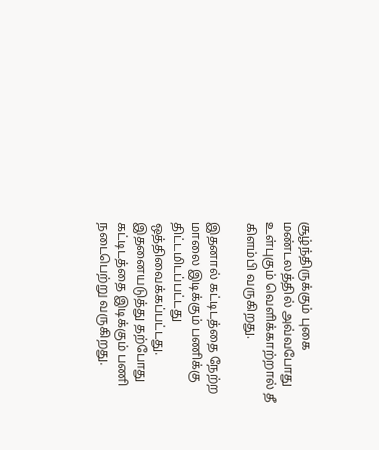சூழ்ந்திருக்கும் புகை மண்டலத்தில் அவ்வபோது உள்புகும் வெளிக்காற்றால் தீ கிளம்பி வருகிறது.

இதனால் கட்டிடத்தை நேற்ற மாலை இடிக்கும் பணிக்கு திட்டமிடப்பட்டது ஒத்திவைக்கப்பட்டது. இதனையடுத்து தற்போது கட்டிடத்தை இடிக்கும் பணி நடைபெற்று வருகிறது.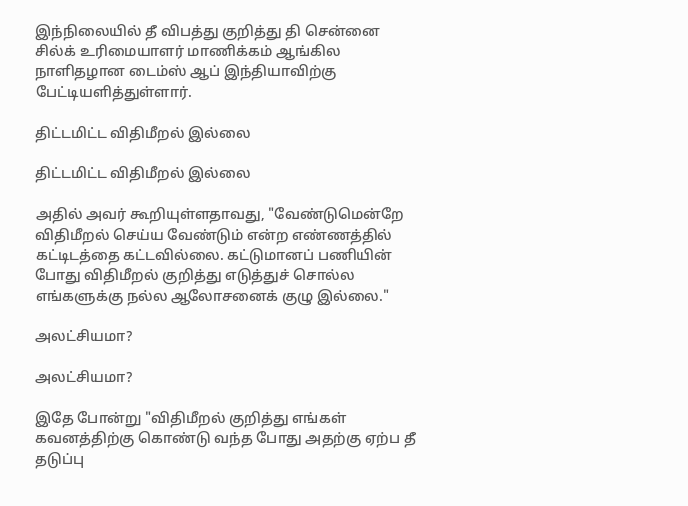இந்நிலையில் தீ விபத்து குறித்து தி சென்னை சில்க் உரிமையாளர் மாணிக்கம் ஆங்கில நாளிதழான டைம்ஸ் ஆப் இந்தியாவிற்கு பேட்டியளித்துள்ளார்.

திட்டமிட்ட விதிமீறல் இல்லை

திட்டமிட்ட விதிமீறல் இல்லை

அதில் அவர் கூறியுள்ளதாவது, "வேண்டுமென்றே விதிமீறல் செய்ய வேண்டும் என்ற எண்ணத்தில் கட்டிடத்தை கட்டவில்லை. கட்டுமானப் பணியின் போது விதிமீறல் குறித்து எடுத்துச் சொல்ல எங்களுக்கு நல்ல ஆலோசனைக் குழு இல்லை."

அலட்சியமா?

அலட்சியமா?

இதே போன்று "விதிமீறல் குறித்து எங்கள் கவனத்திற்கு கொண்டு வந்த போது அதற்கு ஏற்ப தீ தடுப்பு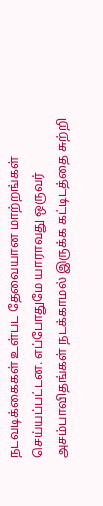நடவடிக்கைகள் உள்பட தேவையான மாற்றங்கள் செய்யப்பட்டன. எப்போதுமே யாராவது ஒருவர் அசம்பாவிதங்கள் நடக்காமல் இருக்க கட்டிடத்தை சுற்றி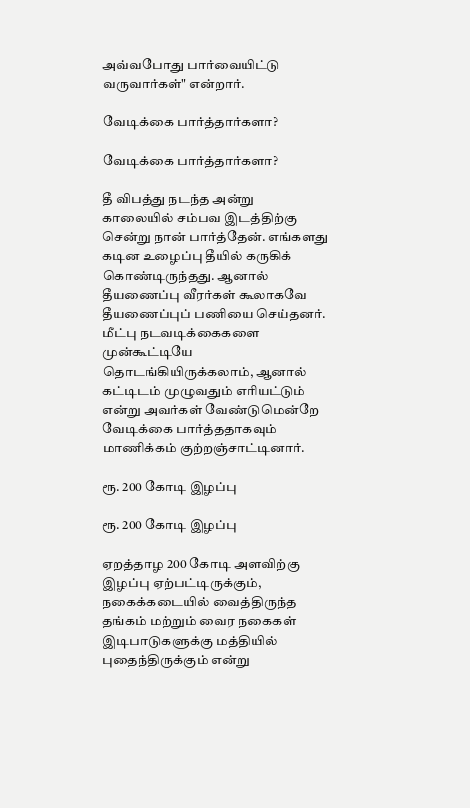அவ்வபோது பார்வையிட்டு வருவார்கள்" என்றார்.

வேடிக்கை பார்த்தார்களா?

வேடிக்கை பார்த்தார்களா?

தீ விபத்து நடந்த அன்று காலையில் சம்பவ இடத்திற்கு சென்று நான் பார்த்தேன். எங்களது கடின உழைப்பு தீயில் கருகிக் கொண்டிருந்தது. ஆனால் தீயணைப்பு வீரர்கள் கூலாகவே தீயணைப்புப் பணியை செய்தனர். மீட்பு நடவடிக்கைகளை முன்கூட்டியே தொடங்கியிருக்கலாம், ஆனால் கட்டிடம் முழுவதும் எரியட்டும் என்று அவர்கள் வேண்டுமென்றே வேடிக்கை பார்த்ததாகவும் மாணிக்கம் குற்றஞ்சாட்டினார்.

ரூ. 200 கோடி இழப்பு

ரூ. 200 கோடி இழப்பு

ஏறத்தாழ 200 கோடி அளவிற்கு இழப்பு ஏற்பட்டிருக்கும், நகைக்கடையில் வைத்திருந்த தங்கம் மற்றும் வைர நகைகள் இடிபாடுகளுக்கு மத்தியில் புதைந்திருக்கும் என்று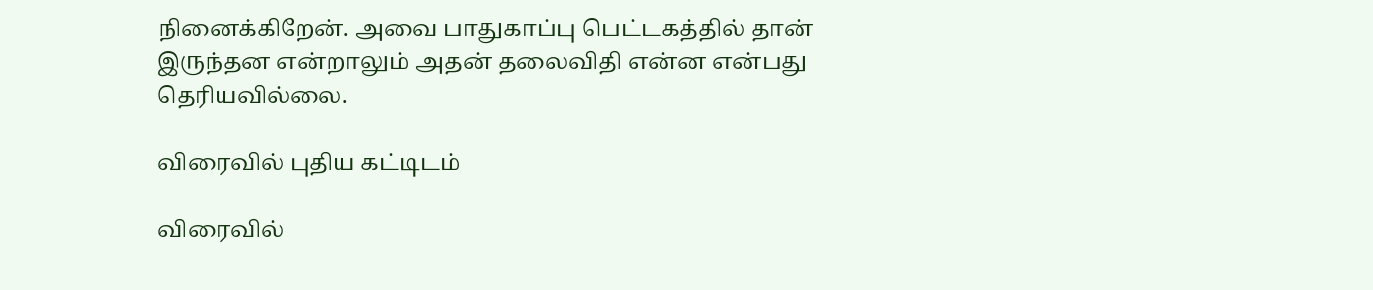நினைக்கிறேன். அவை பாதுகாப்பு பெட்டகத்தில் தான் இருந்தன என்றாலும் அதன் தலைவிதி என்ன என்பது தெரியவில்லை.

விரைவில் புதிய கட்டிடம்

விரைவில்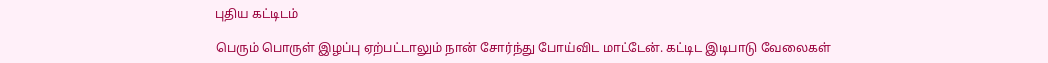புதிய கட்டிடம்

பெரும் பொருள் இழப்பு ஏற்பட்டாலும் நான் சோர்ந்து போய்விட மாட்டேன். கட்டிட இடிபாடு வேலைகள்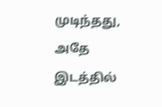முடிந்தது, அதே இடத்தில்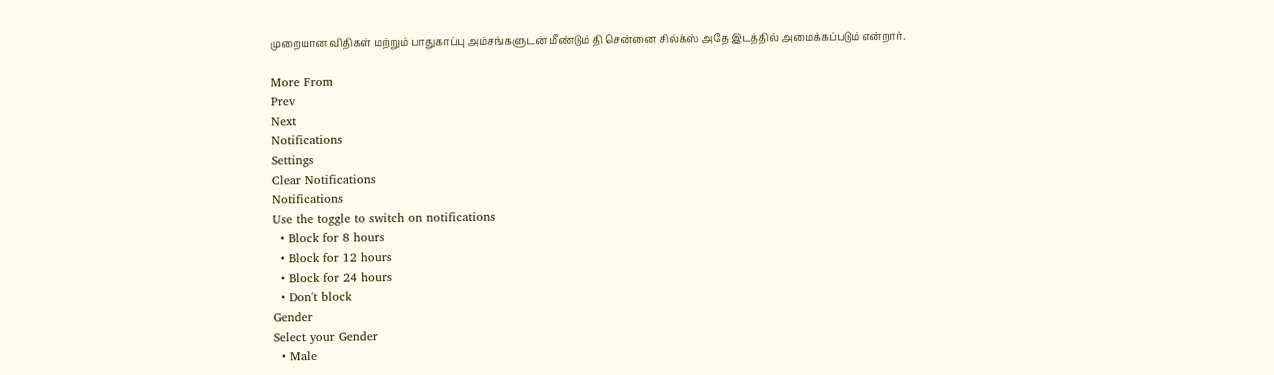முறையான விதிகள் மற்றும் பாதுகாப்பு அம்சங்களுடன் மீண்டும் தி சென்னை சில்க்ஸ் அதே இடத்தில் அமைக்கப்படும் என்றார்.

More From
Prev
Next
Notifications
Settings
Clear Notifications
Notifications
Use the toggle to switch on notifications
  • Block for 8 hours
  • Block for 12 hours
  • Block for 24 hours
  • Don't block
Gender
Select your Gender
  • Male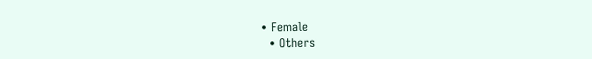• Female
  • Others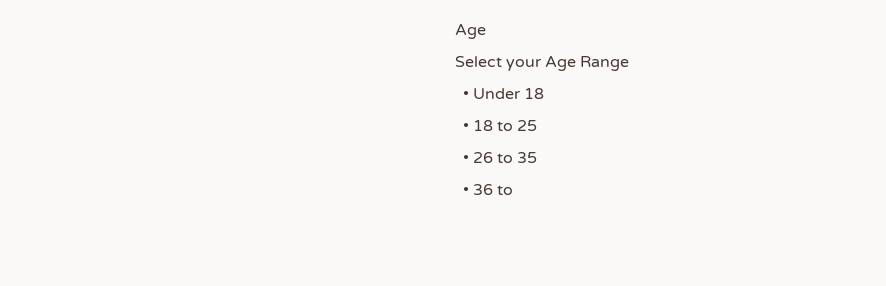Age
Select your Age Range
  • Under 18
  • 18 to 25
  • 26 to 35
  • 36 to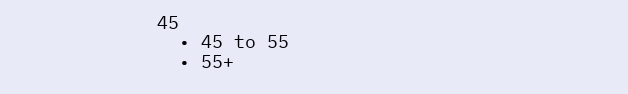45
  • 45 to 55
  • 55+